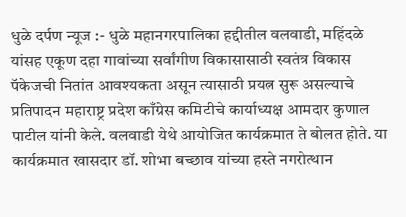धुळे दर्पण न्यूज :- धुळे महानगरपालिका हद्दीतील वलवाडी, महिंदळे यांसह एकूण दहा गावांच्या सर्वांगीण विकासासाठी स्वतंत्र विकास पॅकेजची नितांत आवश्यकता असून त्यासाठी प्रयत्न सुरू असल्याचे प्रतिपादन महाराष्ट्र प्रदेश काँग्रेस कमिटीचे कार्याध्यक्ष आमदार कुणाल पाटील यांनी केले. वलवाडी येथे आयोजित कार्यक्रमात ते बोलत होते. या कार्यक्रमात खासदार डॉ. शोभा बच्छाव यांच्या हस्ते नगरोत्थान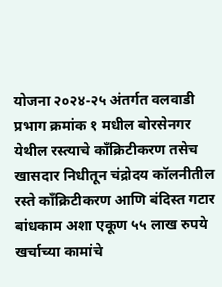योजना २०२४-२५ अंतर्गत वलवाडी प्रभाग क्रमांक १ मधील बोरसेनगर येथील रस्त्याचे काँक्रिटीकरण तसेच खासदार निधीतून चंद्रोदय कॉलनीतील रस्ते काँक्रिटीकरण आणि बंदिस्त गटार बांधकाम अशा एकूण ५५ लाख रुपये खर्चाच्या कामांचे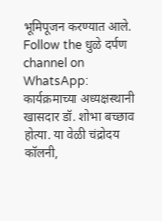भूमिपूजन करण्यात आले.
Follow the धुळे दर्पण channel on WhatsApp:
कार्यक्रमाच्या अध्यक्षस्थानी खासदार डॉ. शोभा बच्छाव होत्या. या वेळी चंद्रोदय कॉलनी,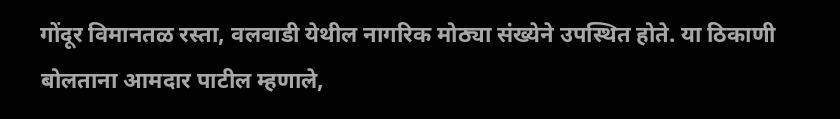गोंदूर विमानतळ रस्ता, वलवाडी येथील नागरिक मोठ्या संख्येने उपस्थित होते. या ठिकाणी बोलताना आमदार पाटील म्हणाले,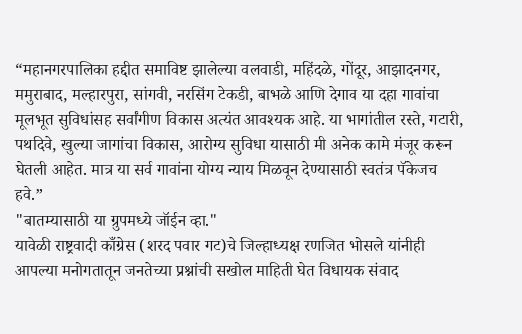“महानगरपालिका हद्दीत समाविष्ट झालेल्या वलवाडी, महिंदळे, गोंदूर, आझादनगर, ममुराबाद, मल्हारपुरा, सांगवी, नरसिंग टेकडी, बाभळे आणि देगाव या दहा गावांचा मूलभूत सुविधांसह सर्वांगीण विकास अत्यंत आवश्यक आहे. या भागांतील रस्ते, गटारी, पथदिवे, खुल्या जागांचा विकास, आरोग्य सुविधा यासाठी मी अनेक कामे मंजूर करून घेतली आहेत. मात्र या सर्व गावांना योग्य न्याय मिळवून देण्यासाठी स्वतंत्र पॅकेजच हवे.”
"बातम्यासाठी या ग्रुपमध्ये जॉईन व्हा."
यावेळी राष्ट्रवादी काँग्रेस (शरद पवार गट)चे जिल्हाध्यक्ष रणजित भोसले यांनीही आपल्या मनोगतातून जनतेच्या प्रश्नांची सखोल माहिती घेत विधायक संवाद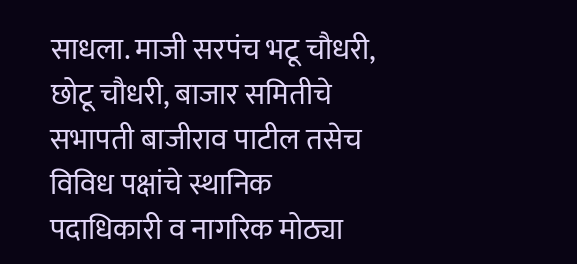साधला. माजी सरपंच भटू चौधरी, छोटू चौधरी, बाजार समितीचे सभापती बाजीराव पाटील तसेच विविध पक्षांचे स्थानिक पदाधिकारी व नागरिक मोठ्या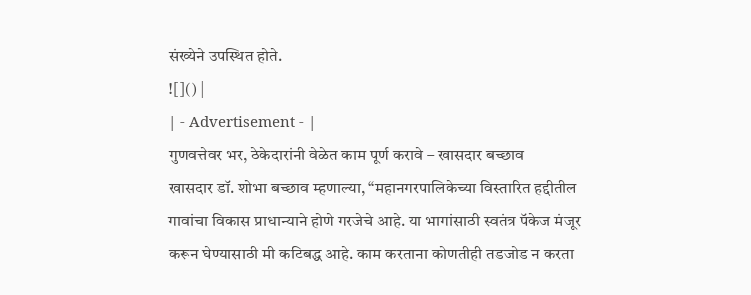संख्येने उपस्थित होते.
![]() |
| - Advertisement - |
गुणवत्तेवर भर, ठेकेदारांनी वेळेत काम पूर्ण करावे – खासदार बच्छाव
खासदार डॉ. शोभा बच्छाव म्हणाल्या, “महानगरपालिकेच्या विस्तारित हद्दीतील गावांचा विकास प्राधान्याने होणे गरजेचे आहे. या भागांसाठी स्वतंत्र पॅकेज मंजूर करून घेण्यासाठी मी कटिबद्ध आहे. काम करताना कोणतीही तडजोड न करता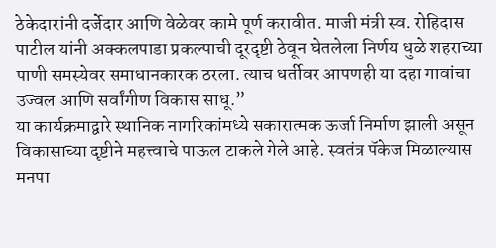ठेकेदारांनी दर्जेदार आणि वेळेवर कामे पूर्ण करावीत. माजी मंत्री स्व. रोहिदास पाटील यांनी अक्कलपाडा प्रकल्पाची दूरदृष्टी ठेवून घेतलेला निर्णय धुळे शहराच्या पाणी समस्येवर समाधानकारक ठरला. त्याच धर्तीवर आपणही या दहा गावांचा उज्वल आणि सर्वांगीण विकास साधू.”
या कार्यक्रमाद्वारे स्थानिक नागरिकांमध्ये सकारात्मक ऊर्जा निर्माण झाली असून विकासाच्या दृष्टीने महत्त्वाचे पाऊल टाकले गेले आहे. स्वतंत्र पॅकेज मिळाल्यास मनपा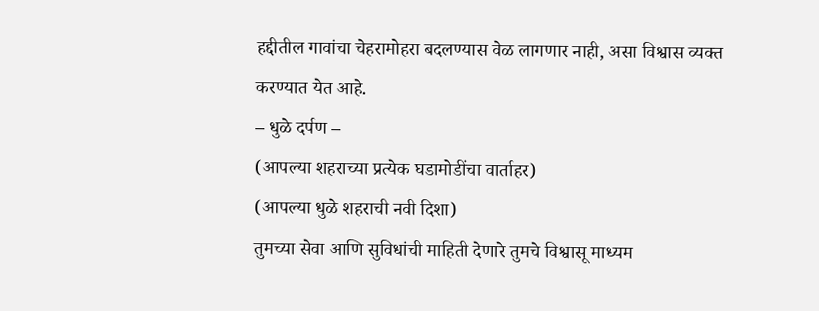हद्दीतील गावांचा चेहरामोहरा बदलण्यास वेळ लागणार नाही, असा विश्वास व्यक्त करण्यात येत आहे.
– धुळे दर्पण –
(आपल्या शहराच्या प्रत्येक घडामोडींचा वार्ताहर)
(आपल्या धुळे शहराची नवी दिशा)
तुमच्या सेवा आणि सुविधांची माहिती देणारे तुमचे विश्वासू माध्यम